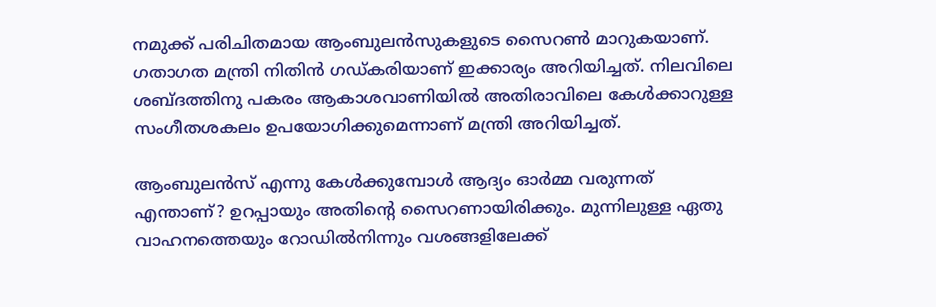നമുക്ക് പരിചിതമായ ആംബുലന്‍സുകളുടെ സൈറണ്‍ മാറുകയാണ്. ഗതാഗത മന്ത്രി നിതിന്‍ ഗഡ്കരിയാണ് ഇക്കാര്യം അറിയിച്ചത്. നിലവിലെ ശബ്ദത്തിനു പകരം ആകാശവാണിയില്‍ അതിരാവിലെ കേള്‍ക്കാറുള്ള സംഗീതശകലം ഉപയോഗിക്കുമെന്നാണ് മന്ത്രി അറിയിച്ചത്.

ആംബുലന്‍സ് എന്നു കേള്‍ക്കുമ്പോള്‍ ആദ്യം ഓര്‍മ്മ വരുന്നത് എന്താണ്? ഉറപ്പായും അതിന്റെ സൈറണായിരിക്കും. മുന്നിലുള്ള ഏതു വാഹനത്തെയും റോഡില്‍നിന്നും വശങ്ങളിലേക്ക്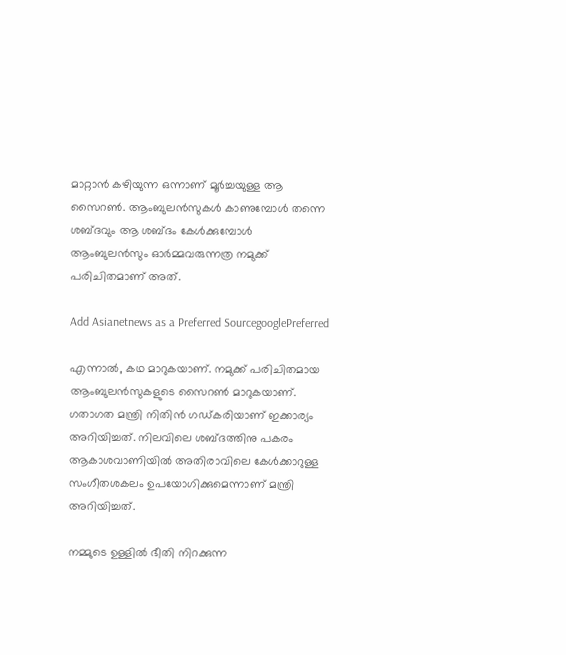മാറ്റാന്‍ കഴിയുന്ന ഒന്നാണ് മൂര്‍ച്ചയുള്ള ആ സൈറണ്‍. ആംബുലന്‍സുകള്‍ കാണുമ്പോള്‍ തന്നെ ശബ്ദവും ആ ശബ്ദം കേള്‍ക്കുമ്പോള്‍ ആംബുലന്‍സും ഓര്‍മ്മവരുന്നത്ര നമുക്ക് പരിചിതമാണ് അത്.

Add Asianetnews as a Preferred SourcegooglePreferred

എന്നാല്‍, കഥ മാറുകയാണ്. നമുക്ക് പരിചിതമായ ആംബുലന്‍സുകളുടെ സൈറണ്‍ മാറുകയാണ്. ഗതാഗത മന്ത്രി നിതിന്‍ ഗഡ്കരിയാണ് ഇക്കാര്യം അറിയിച്ചത്. നിലവിലെ ശബ്ദത്തിനു പകരം ആകാശവാണിയില്‍ അതിരാവിലെ കേള്‍ക്കാറുള്ള സംഗീതശകലം ഉപയോഗിക്കുമെന്നാണ് മന്ത്രി അറിയിച്ചത്.

നമ്മുടെ ഉള്ളില്‍ ഭീതി നിറക്കുന്ന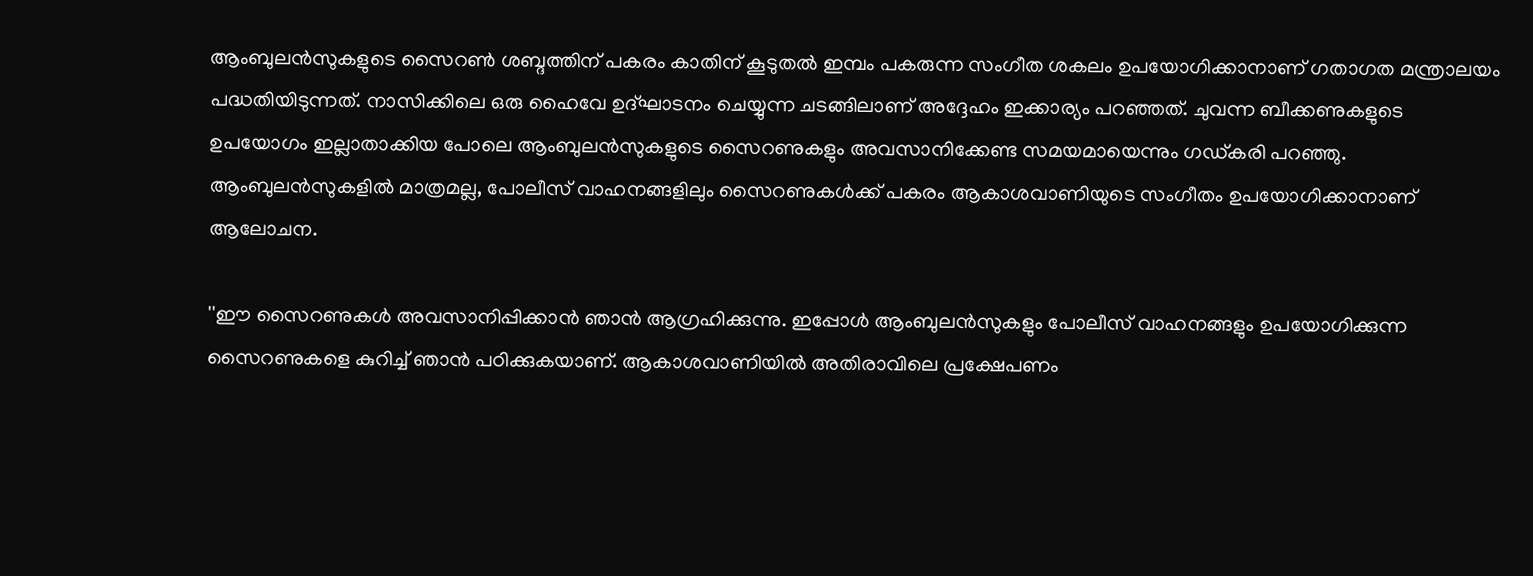ആംബുലന്‍സുകളുടെ സൈറണ്‍ ശബ്ദത്തിന് പകരം കാതിന് കൂടുതല്‍ ഇമ്പം പകരുന്ന സംഗീത ശകലം ഉപയോഗിക്കാനാണ് ഗതാഗത മന്ത്രാലയം പദ്ധതിയിടുന്നത്. നാസിക്കിലെ ഒരു ഹൈവേ ഉദ്ഘാടനം ചെയ്യുന്ന ചടങ്ങിലാണ് അദ്ദേഹം ഇക്കാര്യം പറഞ്ഞത്. ചുവന്ന ബീക്കണുകളുടെ ഉപയോഗം ഇല്ലാതാക്കിയ പോലെ ആംബുലന്‍സുകളുടെ സൈറണുകളും അവസാനിക്കേണ്ട സമയമായെന്നും ഗഡ്കരി പറഞ്ഞു. ആംബുലന്‍സുകളില്‍ മാത്രമല്ല, പോലീസ് വാഹനങ്ങളിലും സൈറണുകള്‍ക്ക് പകരം ആകാശവാണിയുടെ സംഗീതം ഉപയോഗിക്കാനാണ് ആലോചന.

''ഈ സൈറണുകള്‍ അവസാനിപ്പിക്കാന്‍ ഞാന്‍ ആഗ്രഹിക്കുന്നു. ഇപ്പോള്‍ ആംബുലന്‍സുകളും പോലീസ് വാഹനങ്ങളും ഉപയോഗിക്കുന്ന സൈറണുകളെ കുറിച്ച് ഞാന്‍ പഠിക്കുകയാണ്. ആകാശവാണിയില്‍ അതിരാവിലെ പ്രക്ഷേപണം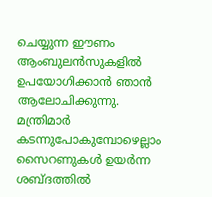ചെയ്യുന്ന ഈണം ആംബുലന്‍സുകളില്‍ ഉപയോഗിക്കാന്‍ ഞാന്‍ ആലോചിക്കുന്നു. മന്ത്രിമാര്‍ കടന്നുപോകുമ്പോഴെല്ലാം സൈറണുകള്‍ ഉയര്‍ന്ന ശബ്ദത്തില്‍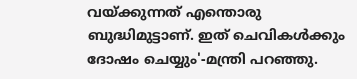വയ്ക്കുന്നത് എന്തൊരു ബുദ്ധിമുട്ടാണ്. ഇത് ചെവികള്‍ക്കും ദോഷം ചെയ്യും'-മന്ത്രി പറഞ്ഞു.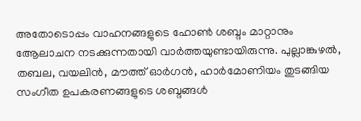അതോടൊപ്പം വാഹനങ്ങളുടെ ഹോണ്‍ ശബ്ദം മാറ്റാനും ആേലാചന നടക്കുന്നതായി വാര്‍ത്തയുണ്ടായിരുന്നു. പുല്ലാങ്കുഴല്‍, തബല, വയലിന്‍, മൗത്ത് ഓര്‍ഗന്‍, ഹാര്‍മോണിയം തുടങ്ങിയ സംഗീത ഉപകരണങ്ങളുടെ ശബ്ദങ്ങള്‍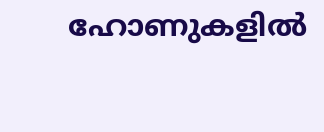ഹോണുകളില്‍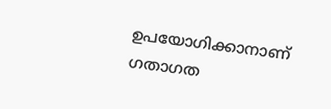ഉപയോഗിക്കാനാണ് ഗതാഗത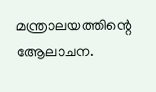മന്ത്രാലയത്തിന്റെ ആേലാചന.